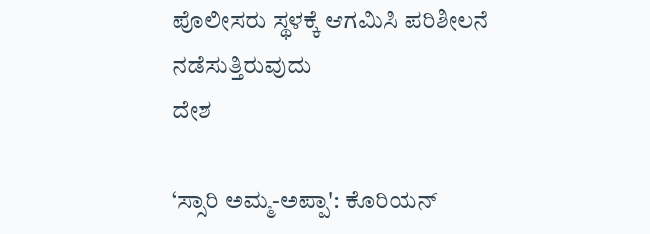ಪೊಲೀಸರು ಸ್ಥಳಕ್ಕೆ ಆಗಮಿಸಿ ಪರಿಶೀಲನೆ ನಡೆಸುತ್ತಿರುವುದು
ದೇಶ

‘ಸ್ಸಾರಿ ಅಮ್ಮ-ಅಪ್ಪಾ': ಕೊರಿಯನ್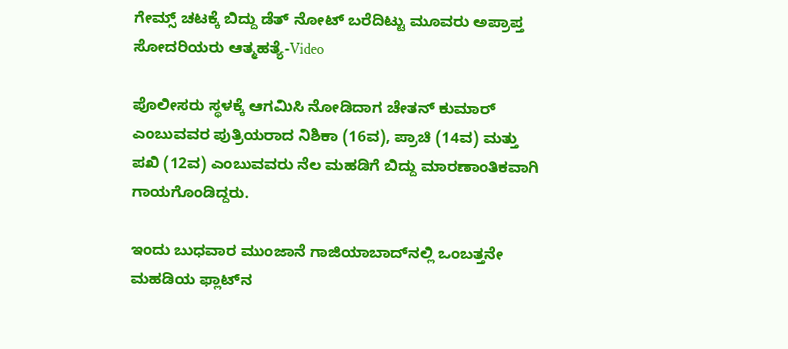ಗೇಮ್ಸ್ ಚಟಕ್ಕೆ ಬಿದ್ದು ಡೆತ್ ನೋಟ್ ಬರೆದಿಟ್ಟು ಮೂವರು ಅಪ್ರಾಪ್ತ ಸೋದರಿಯರು ಆತ್ಮಹತ್ಯೆ-Video

ಪೊಲೀಸರು ಸ್ಥಳಕ್ಕೆ ಆಗಮಿಸಿ ನೋಡಿದಾಗ ಚೇತನ್ ಕುಮಾರ್ ಎಂಬುವವರ ಪುತ್ರಿಯರಾದ ನಿಶಿಕಾ (16ವ), ಪ್ರಾಚಿ (14ವ) ಮತ್ತು ಪಖಿ (12ವ) ಎಂಬುವವರು ನೆಲ ಮಹಡಿಗೆ ಬಿದ್ದು ಮಾರಣಾಂತಿಕವಾಗಿ ಗಾಯಗೊಂಡಿದ್ದರು.

ಇಂದು ಬುಧವಾರ ಮುಂಜಾನೆ ಗಾಜಿಯಾಬಾದ್‌ನಲ್ಲಿ ಒಂಬತ್ತನೇ ಮಹಡಿಯ ಫ್ಲಾಟ್‌ನ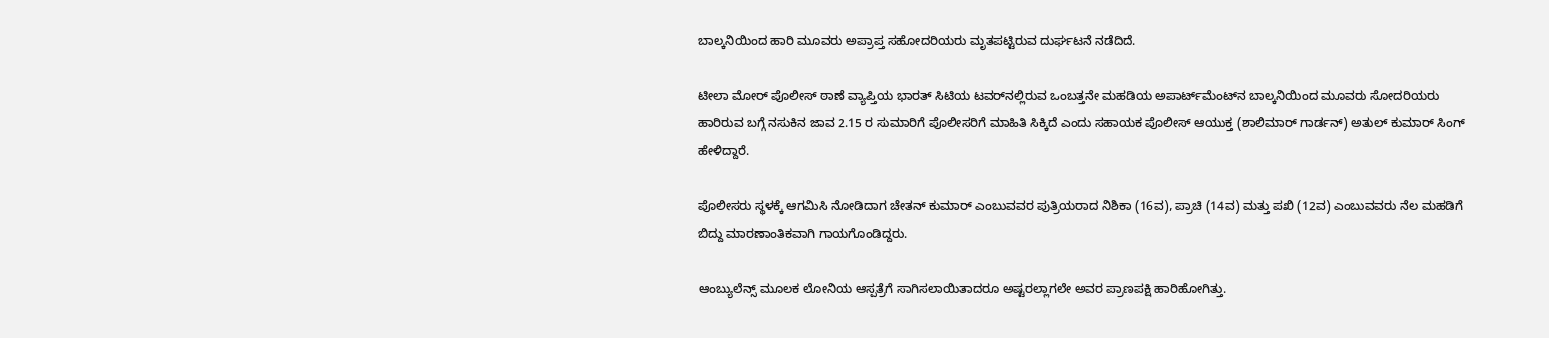ಬಾಲ್ಕನಿಯಿಂದ ಹಾರಿ ಮೂವರು ಅಪ್ರಾಪ್ತ ಸಹೋದರಿಯರು ಮೃತಪಟ್ಟಿರುವ ದುರ್ಘಟನೆ ನಡೆದಿದೆ.

ಟೀಲಾ ಮೋರ್ ಪೊಲೀಸ್ ಠಾಣೆ ವ್ಯಾಪ್ತಿಯ ಭಾರತ್ ಸಿಟಿಯ ಟವರ್‌ನಲ್ಲಿರುವ ಒಂಬತ್ತನೇ ಮಹಡಿಯ ಅಪಾರ್ಟ್‌ಮೆಂಟ್‌ನ ಬಾಲ್ಕನಿಯಿಂದ ಮೂವರು ಸೋದರಿಯರು ಹಾರಿರುವ ಬಗ್ಗೆ ನಸುಕಿನ ಜಾವ 2.15 ರ ಸುಮಾರಿಗೆ ಪೊಲೀಸರಿಗೆ ಮಾಹಿತಿ ಸಿಕ್ಕಿದೆ ಎಂದು ಸಹಾಯಕ ಪೊಲೀಸ್ ಆಯುಕ್ತ (ಶಾಲಿಮಾರ್ ಗಾರ್ಡನ್) ಅತುಲ್ ಕುಮಾರ್ ಸಿಂಗ್ ಹೇಳಿದ್ದಾರೆ.

ಪೊಲೀಸರು ಸ್ಥಳಕ್ಕೆ ಆಗಮಿಸಿ ನೋಡಿದಾಗ ಚೇತನ್ ಕುಮಾರ್ ಎಂಬುವವರ ಪುತ್ರಿಯರಾದ ನಿಶಿಕಾ (16ವ), ಪ್ರಾಚಿ (14ವ) ಮತ್ತು ಪಖಿ (12ವ) ಎಂಬುವವರು ನೆಲ ಮಹಡಿಗೆ ಬಿದ್ದು ಮಾರಣಾಂತಿಕವಾಗಿ ಗಾಯಗೊಂಡಿದ್ದರು.

ಆಂಬ್ಯುಲೆನ್ಸ್ ಮೂಲಕ ಲೋನಿಯ ಆಸ್ಪತ್ರೆಗೆ ಸಾಗಿಸಲಾಯಿತಾದರೂ ಅಷ್ಟರಲ್ಲಾಗಲೇ ಅವರ ಪ್ರಾಣಪಕ್ಷಿ ಹಾರಿಹೋಗಿತ್ತು.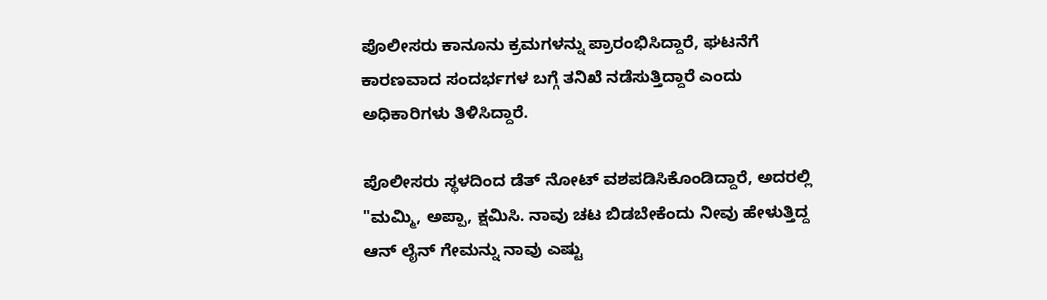ಪೊಲೀಸರು ಕಾನೂನು ಕ್ರಮಗಳನ್ನು ಪ್ರಾರಂಭಿಸಿದ್ದಾರೆ, ಘಟನೆಗೆ ಕಾರಣವಾದ ಸಂದರ್ಭಗಳ ಬಗ್ಗೆ ತನಿಖೆ ನಡೆಸುತ್ತಿದ್ದಾರೆ ಎಂದು ಅಧಿಕಾರಿಗಳು ತಿಳಿಸಿದ್ದಾರೆ.

ಪೊಲೀಸರು ಸ್ಥಳದಿಂದ ಡೆತ್ ನೋಟ್ ವಶಪಡಿಸಿಕೊಂಡಿದ್ದಾರೆ, ಅದರಲ್ಲಿ "ಮಮ್ಮಿ, ಅಪ್ಪಾ, ಕ್ಷಮಿಸಿ. ನಾವು ಚಟ ಬಿಡಬೇಕೆಂದು ನೀವು ಹೇಳುತ್ತಿದ್ದ ಆನ್ ಲೈನ್ ಗೇಮನ್ನು ನಾವು ಎಷ್ಟು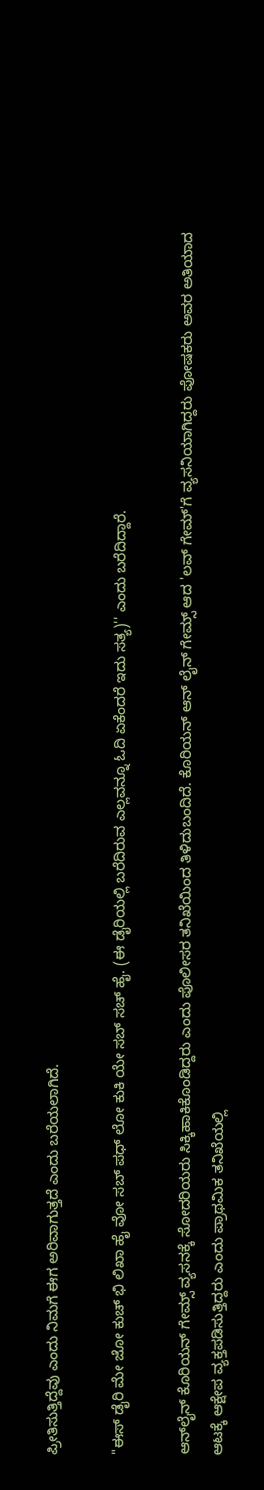ಪ್ರೀತಿಸುತ್ತಿದ್ದೆವು ಎಂದು ನಿಮಗೆ ಈಗ ಅರಿವಾಗುತ್ತದೆ ಎಂದು ಬರೆಯಲಾಗಿದೆ.

"ಈಸ್ ಡೈರಿ ಮೇ ಜೋ ಕುಚ್ ಭಿ ಲಿಖಾ ಹೈ ವೋ ಸಬ್ ಪಧ್ ಲೋ ಕುಕಿ ಯೇ ಸಬ್ ಸಚ್ ಹೈ. (ಈ ಡೈರಿಯಲ್ಲಿ ಬರೆದಿರುವ ಎಲ್ಲವನ್ನೂ ಓದಿ ಏಕೆಂದರೆ ಇದು ಸತ್ಯ)'' ಎಂದು ಬರೆದಿದ್ದಾರೆ.

ಆನ್‌ಲೈನ್ ಕೊರಿಯನ್ ಗೇಮ್ಸ್ ವ್ಯಸನಕ್ಕೆ ಸೋದರಿಯರು ಸಿಕ್ಕಿಹಾಕಿಕೊಂಡಿದ್ದರು ಎಂದು ಪೊಲೀಸರ ತನಿಖೆಯಿಂದ ತಿಳಿದುಬಂದಿದೆ. ಕೊರಿಯನ್ ಆನ್ ಲೈನ್ ಗೇಮ್ಸ್ ಆದ 'ಲವ್ ಗೇಮ್'ಗೆ ವ್ಯಸನಿಯಾಗಿದ್ದರು ಪೋಷಕರು ಅವರ ಅತಿಯಾದ ಆಟಕ್ಕೆ ಆಕ್ಷೇಪ ವ್ಯಕ್ತಪಡಿಸುತ್ತಿದ್ದರು ಎಂದು ಪ್ರಾಥಮಿಕ ತನಿಖೆಯಲ್ಲಿ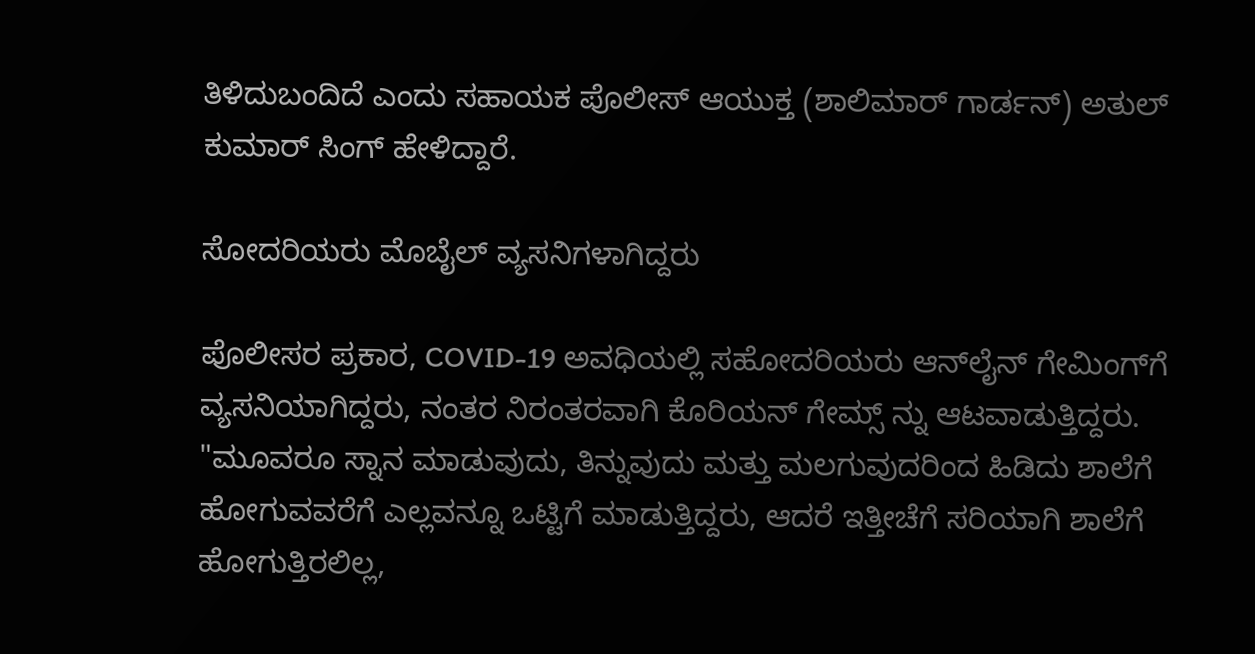ತಿಳಿದುಬಂದಿದೆ ಎಂದು ಸಹಾಯಕ ಪೊಲೀಸ್ ಆಯುಕ್ತ (ಶಾಲಿಮಾರ್ ಗಾರ್ಡನ್) ಅತುಲ್ ಕುಮಾರ್ ಸಿಂಗ್ ಹೇಳಿದ್ದಾರೆ.

ಸೋದರಿಯರು ಮೊಬೈಲ್ ವ್ಯಸನಿಗಳಾಗಿದ್ದರು

ಪೊಲೀಸರ ಪ್ರಕಾರ, COVID-19 ಅವಧಿಯಲ್ಲಿ ಸಹೋದರಿಯರು ಆನ್‌ಲೈನ್ ಗೇಮಿಂಗ್‌ಗೆ ವ್ಯಸನಿಯಾಗಿದ್ದರು, ನಂತರ ನಿರಂತರವಾಗಿ ಕೊರಿಯನ್ ಗೇಮ್ಸ್ ನ್ನು ಆಟವಾಡುತ್ತಿದ್ದರು. "ಮೂವರೂ ಸ್ನಾನ ಮಾಡುವುದು, ತಿನ್ನುವುದು ಮತ್ತು ಮಲಗುವುದರಿಂದ ಹಿಡಿದು ಶಾಲೆಗೆ ಹೋಗುವವರೆಗೆ ಎಲ್ಲವನ್ನೂ ಒಟ್ಟಿಗೆ ಮಾಡುತ್ತಿದ್ದರು, ಆದರೆ ಇತ್ತೀಚೆಗೆ ಸರಿಯಾಗಿ ಶಾಲೆಗೆ ಹೋಗುತ್ತಿರಲಿಲ್ಲ,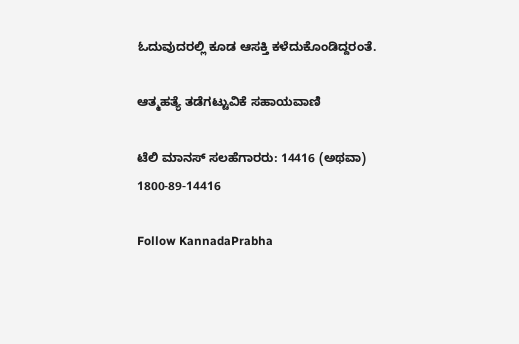ಓದುವುದರಲ್ಲಿ ಕೂಡ ಆಸಕ್ತಿ ಕಳೆದುಕೊಂಡಿದ್ದರಂತೆ.

ಆತ್ಮಹತ್ಯೆ ತಡೆಗಟ್ಟುವಿಕೆ ಸಹಾಯವಾಣಿ

ಟೆಲಿ ಮಾನಸ್ ಸಲಹೆಗಾರರು: 14416 (ಅಥವಾ) 1800-89-14416

Follow KannadaPrabha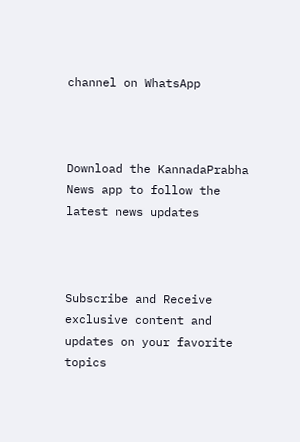channel on WhatsApp



Download the KannadaPrabha News app to follow the latest news updates



Subscribe and Receive exclusive content and updates on your favorite topics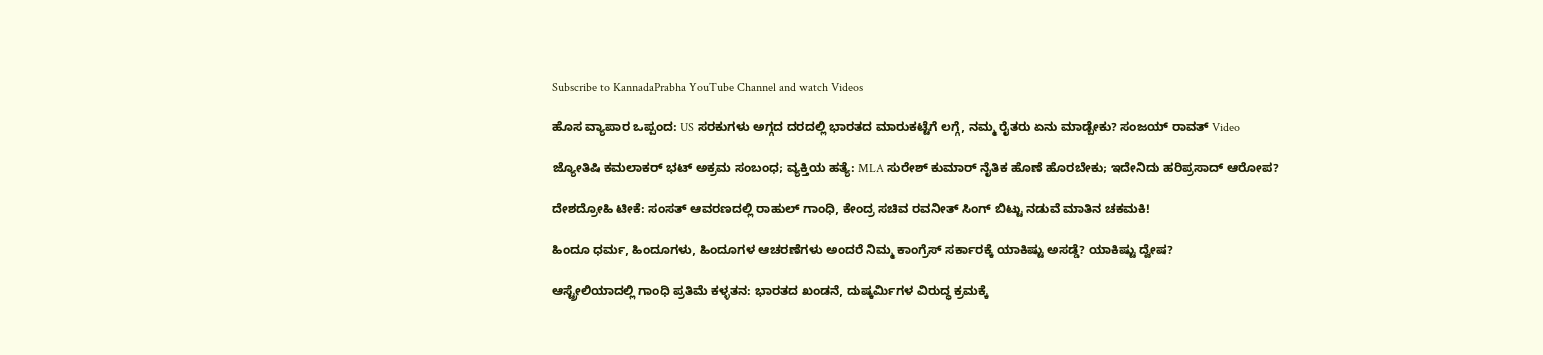Subscribe to KannadaPrabha YouTube Channel and watch Videos

ಹೊಸ ವ್ಯಾಪಾರ ಒಪ್ಪಂದ: US ಸರಕುಗಳು ಅಗ್ಗದ ದರದಲ್ಲಿ ಭಾರತದ ಮಾರುಕಟ್ಟೆಗೆ ಲಗ್ಗೆ, ನಮ್ಮ ರೈತರು ಏನು ಮಾಡ್ಬೇಕು? ಸಂಜಯ್ ರಾವತ್ Video

ಜ್ಯೋತಿಷಿ ಕಮಲಾಕರ್ ಭಟ್ ಅಕ್ರಮ ಸಂಬಂಧ; ವ್ಯಕ್ತಿಯ ಹತ್ಯೆ: MLA ಸುರೇಶ್ ಕುಮಾರ್ ನೈತಿಕ ಹೊಣೆ ಹೊರಬೇಕು; ಇದೇನಿದು ಹರಿಪ್ರಸಾದ್ ಆರೋಪ?

ದೇಶದ್ರೋಹಿ ಟೀಕೆ: ಸಂಸತ್ ಆವರಣದಲ್ಲಿ ರಾಹುಲ್ ಗಾಂಧಿ, ಕೇಂದ್ರ ಸಚಿವ ರವನೀತ್ ಸಿಂಗ್ ಬಿಟ್ಟು ನಡುವೆ ಮಾತಿನ ಚಕಮಕಿ!

ಹಿಂದೂ ಧರ್ಮ, ಹಿಂದೂಗಳು, ಹಿಂದೂಗಳ ಆಚರಣೆಗಳು ಅಂದರೆ ನಿಮ್ಮ ಕಾಂಗ್ರೆಸ್ ಸರ್ಕಾರಕ್ಕೆ ಯಾಕಿಷ್ಟು ಅಸಡ್ಡೆ? ಯಾಕಿಷ್ಟು ದ್ವೇಷ?

ಆಸ್ಟ್ರೇಲಿಯಾದಲ್ಲಿ ಗಾಂಧಿ ಪ್ರತಿಮೆ ಕಳ್ಳತನ: ಭಾರತದ ಖಂಡನೆ, ದುಷ್ಕರ್ಮಿಗಳ ವಿರುದ್ಧ ಕ್ರಮಕ್ಕೆ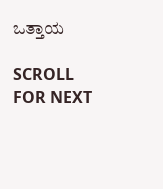ಒತ್ತಾಯ

SCROLL FOR NEXT